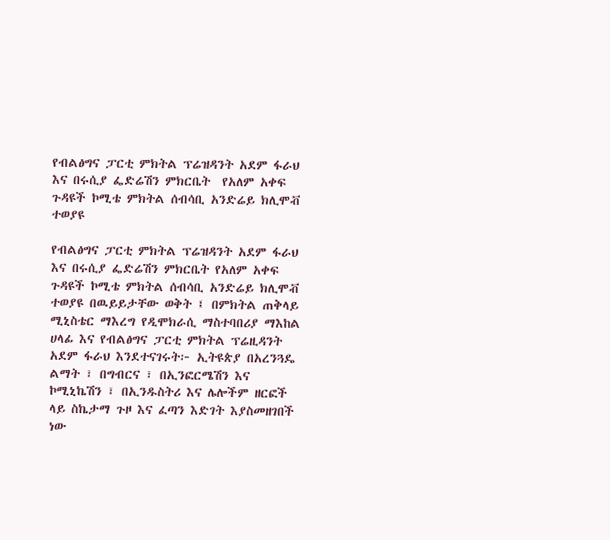የብልፅግና ፓርቲ ምክትል ፕሬዝዳንት አደም ፋራህ እና በሩሲያ ፌድሬሽን ምክርቤት  የአለም አቀፍ ጉዳዩች ኮሚቴ ምክትል ሰብሳቢ አንድሬይ ክሊሞቭ  ተወያዩ

የብልፅግና ፓርቲ ምክትል ፕሬዝዳንት አደም ፋራህ እና በሩሲያ ፌድሬሽን ምክርቤት የአለም አቀፍ ጉዳዩች ኮሚቴ ምክትል ሰብሳቢ አንድሬይ ክሊሞቭ ተወያዩ በዉይይታቸው ወቅት ፤ በምክትል ጠቅላይ ሚኒስቴር ማእረግ የዲሞክራሲ ማስተባበሪያ ማእከል ሀላፊ እና የብልፅግና ፓርቲ ምክትል ፕሬዚዳንት አደም ፋራህ እንደተናገሩት፦ ኢትዩጵያ በአረንጓዴ ልማት ፣ በግብርና ፣ በኢንፎርሜሽን እና ኮሚኒኬሽን ፣ በኢንዱስትሪ እና ሌሎችም ዘርፎች ላይ ስኬታማ ጉዞ እና ፈጣን እድገት እያስመዘገበች ነው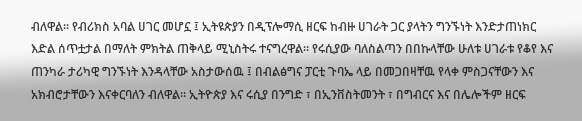ብለዋል። የብሪክስ አባል ሀገር መሆኗ ፤ ኢትዩጵያን በዲፕሎማሲ ዘርፍ ከብዙ ሀገራት ጋር ያላትን ግንኙነት እንድታጠነክር እድል ሰጥቷታል በማለት ምክትል ጠቅላይ ሚኒስትሩ ተናግረዋል። የሩሲያው ባለስልጣን በበኩላቸው ሁለቱ ሀገራቱ የቆየ እና ጠንካራ ታሪካዊ ግንኙነት እንዳላቸው አስታውሰዉ ፤ በብልፅግና ፓርቲ ጉባኤ ላይ በመጋበዛቸዉ የላቀ ምስጋናቸውን እና አክብሮታቸውን እናቀርባለን ብለዋል። ኢትዮጵያ እና ሩሲያ በንግድ ፣ በኢንቨስትመንት ፣ በግብርና እና በሌሎችም ዘርፍ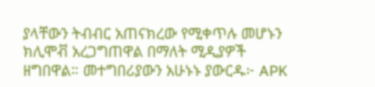ያላቸውን ትብብር አጠናክረው የሚቀጥሉ መሆኑን ክሊሞቭ አረጋግጠዋል በማለት ሚዲያዎች ዘግበዋል። መተግበሪያውን አሁኑኑ ያውርዱ፦ APK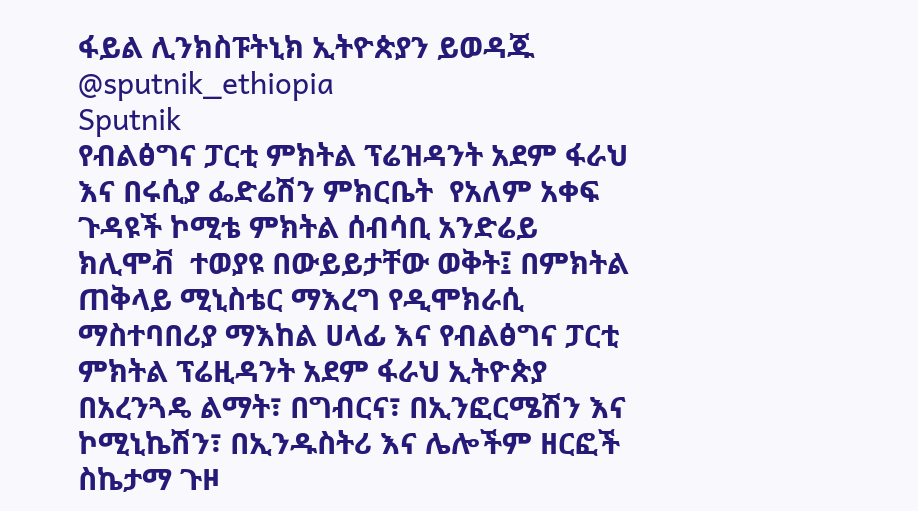ፋይል ሊንክስፑትኒክ ኢትዮጵያን ይወዳጁ @sputnik_ethiopia
Sputnik
የብልፅግና ፓርቲ ምክትል ፕሬዝዳንት አደም ፋራህ እና በሩሲያ ፌድሬሽን ምክርቤት  የአለም አቀፍ ጉዳዩች ኮሚቴ ምክትል ሰብሳቢ አንድሬይ ክሊሞቭ  ተወያዩ በውይይታቸው ወቅት፤ በምክትል ጠቅላይ ሚኒስቴር ማእረግ የዲሞክራሲ ማስተባበሪያ ማእከል ሀላፊ እና የብልፅግና ፓርቲ ምክትል ፕሬዚዳንት አደም ፋራህ ኢትዮጵያ በአረንጓዴ ልማት፣ በግብርና፣ በኢንፎርሜሽን እና ኮሚኒኬሽን፣ በኢንዱስትሪ እና ሌሎችም ዘርፎች ስኬታማ ጉዞ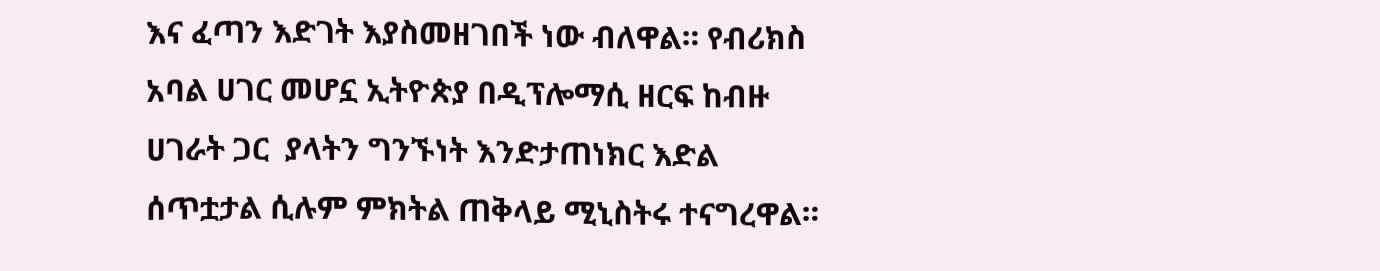እና ፈጣን እድገት እያስመዘገበች ነው ብለዋል። የብሪክስ አባል ሀገር መሆኗ ኢትዮጵያ በዲፕሎማሲ ዘርፍ ከብዙ ሀገራት ጋር  ያላትን ግንኙነት እንድታጠነክር እድል ሰጥቷታል ሲሉም ምክትል ጠቅላይ ሚኒስትሩ ተናግረዋል።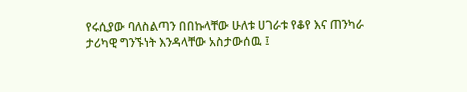የሩሲያው ባለስልጣን በበኩላቸው ሁለቱ ሀገራቱ የቆየ እና ጠንካራ ታሪካዊ ግንኙነት እንዳላቸው አስታውሰዉ ፤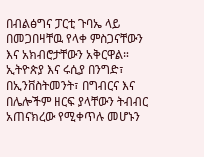በብልፅግና ፓርቲ ጉባኤ ላይ በመጋበዛቸዉ የላቀ ምስጋናቸውን እና አክብሮታቸውን አቅርዋል። ኢትዮጵያ እና ሩሲያ በንግድ፣ በኢንቨስትመንት፣ በግብርና እና በሌሎችም ዘርፍ ያላቸውን ትብብር አጠናክረው የሚቀጥሉ መሆኑን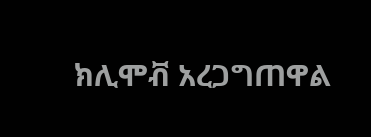ክሊሞቭ አረጋግጠዋል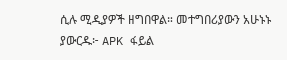ሲሉ ሚዲያዎች ዘግበዋል። መተግበሪያውን አሁኑኑ ያውርዱ፦ APK ፋይል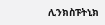ሊንክስፑትኒክ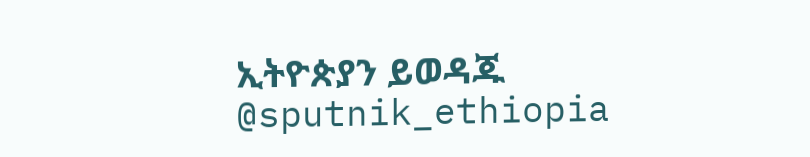ኢትዮጵያን ይወዳጁ @sputnik_ethiopia